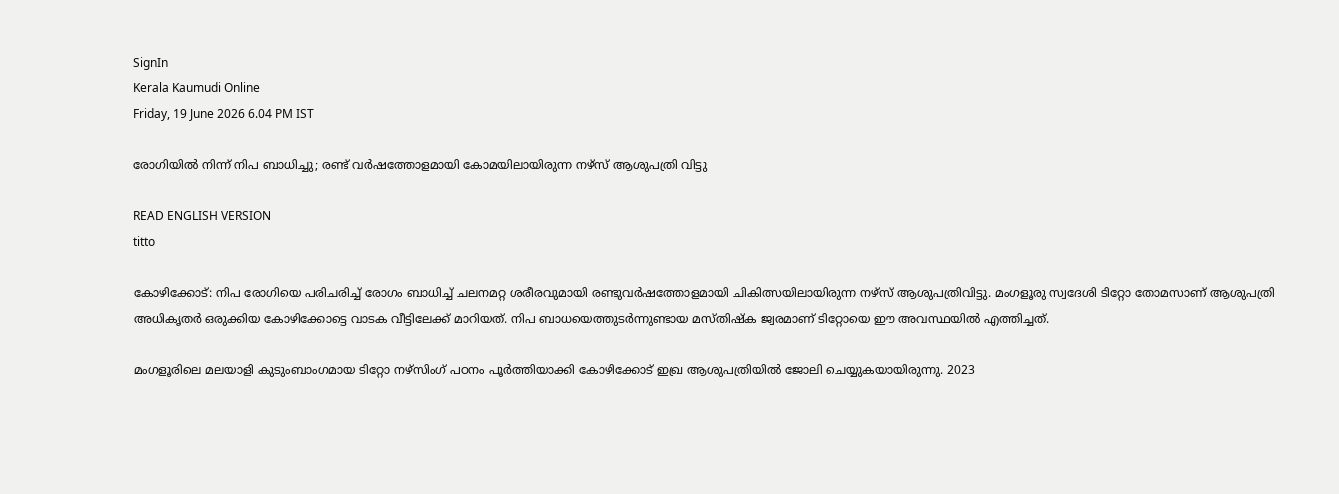SignIn
Kerala Kaumudi Online
Friday, 19 June 2026 6.04 PM IST

രോഗിയിൽ നിന്ന് നിപ ബാധിച്ചു; രണ്ട് വർഷത്തോളമായി കോമയിലായിരുന്ന നഴ്‌സ് ആശുപത്രി വിട്ടു

READ ENGLISH VERSION
titto

കോഴിക്കോട്: നിപ രോഗിയെ പരിചരിച്ച് രോഗം ബാധിച്ച് ചലനമറ്റ ശരീരവുമായി രണ്ടുവർഷത്തോളമായി ചികിത്സയിലായിരുന്ന നഴ്‌സ് ആശുപത്രിവിട്ടു. മംഗളൂരു സ്വദേശി ടിറ്റോ തോമസാണ് ആശുപത്രി അധികൃതർ ഒരുക്കിയ കോഴിക്കോട്ടെ വാടക വീട്ടിലേക്ക് മാറിയത്. നിപ ബാധയെത്തുടർന്നുണ്ടായ മസ്‌തിഷ്‌ക ജ്വരമാണ് ടിറ്റോയെ ഈ അവസ്ഥയിൽ എത്തിച്ചത്.

മംഗളൂരിലെ മലയാളി കുടുംബാംഗമായ ടിറ്റോ നഴ്‌സിംഗ് പഠനം പൂർത്തിയാക്കി കോഴിക്കോട് ഇഖ്ര ആശുപത്രിയിൽ ജോലി ചെയ്യുകയായിരുന്നു. 2023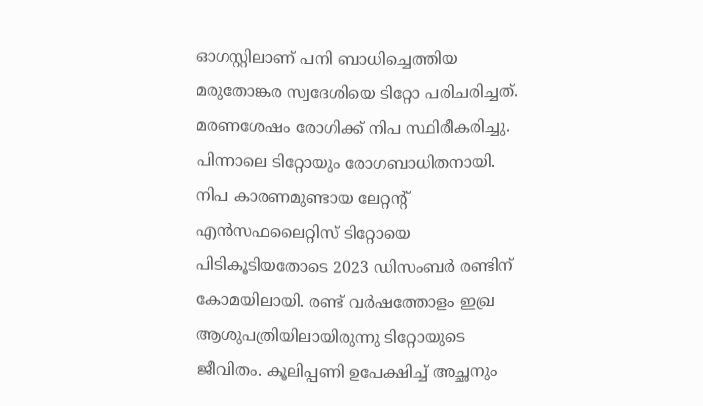ഓഗസ്റ്റിലാണ് പനി ബാധിച്ചെത്തിയ മരുതോങ്കര സ്വദേശിയെ ടിറ്റോ പരിചരിച്ചത്. മരണശേഷം രോഗിക്ക് നിപ സ്ഥിരീകരിച്ചു. പിന്നാലെ ടിറ്റോയും രോഗബാധിതനായി. നിപ കാരണമുണ്ടായ ലേറ്റന്റ് എൻസഫലൈറ്റിസ് ടിറ്റോയെ പിടികൂടിയതോടെ 2023 ഡിസംബർ രണ്ടിന് കോമയിലായി. രണ്ട് വർഷത്തോളം ഇഖ്ര ആശുപത്രിയിലായിരുന്നു ടിറ്റോയുടെ ജീവിതം. കൂലിപ്പണി ഉപേക്ഷിച്ച് അച്ഛനും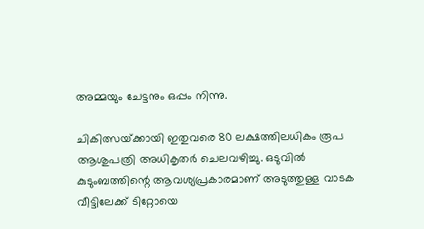അമ്മയും ചേട്ടനും ഒപ്പം നിന്നു.

ചികിത്സയ്‌ക്കായി ഇതുവരെ 80 ലക്ഷത്തിലധികം രൂപ ആശുപത്രി അധികൃതർ ചെലവഴിച്ചു. ഒടുവിൽ കുടുംബത്തിന്റെ ആവശ്യപ്രകാരമാണ് അടുത്തുള്ള വാടക വീട്ടിലേക്ക് ടിറ്റോയെ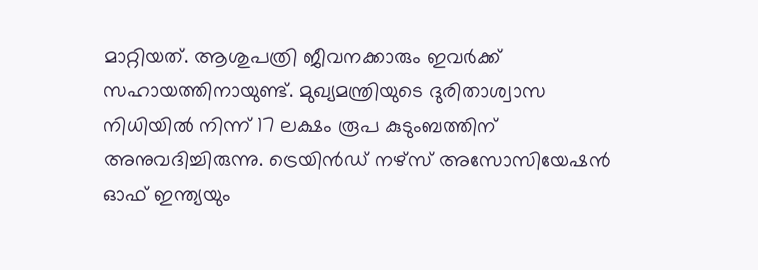മാറ്റിയത്. ആശുപത്രി ജീവനക്കാരും ഇവർക്ക് സഹായത്തിനായുണ്ട്. മുഖ്യമന്ത്രിയുടെ ദുരിതാശ്വാസ നിധിയിൽ നിന്ന് 17 ലക്ഷം രൂപ കുടുംബത്തിന് അനുവദിച്ചിരുന്നു. ട്രെയിൻഡ് നഴ്‌സ് അസോസിയേഷൻ ഓഫ് ഇന്ത്യയും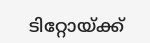ടിറ്റോയ്‌ക്ക്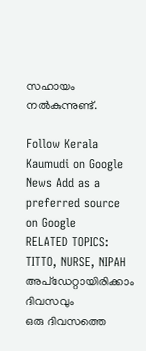സഹായം നൽകുന്നുണ്ട്.

Follow Kerala Kaumudi on Google News Add as a preferred source on Google
RELATED TOPICS: TITTO, NURSE, NIPAH
അപ്ഡേറ്റായിരിക്കാം ദിവസവും
ഒരു ദിവസത്തെ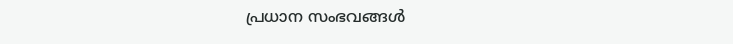പ്രധാന സംഭവങ്ങൾ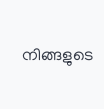നിങ്ങളുടെ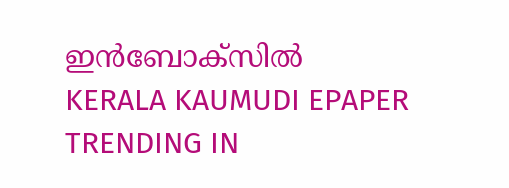ഇൻബോക്സിൽ
KERALA KAUMUDI EPAPER
TRENDING IN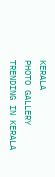KERALA
PHOTO GALLERY
TRENDING IN KERALA